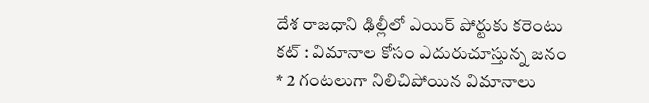దేశ రాజధాని ఢిల్లీలో ఎయిర్ పోర్టుకు కరెంటు కట్ : విమానాల కోసం ఎదురుచూస్తున్న జనం
* 2 గంటలుగా నిలిచిపోయిన విమానాలు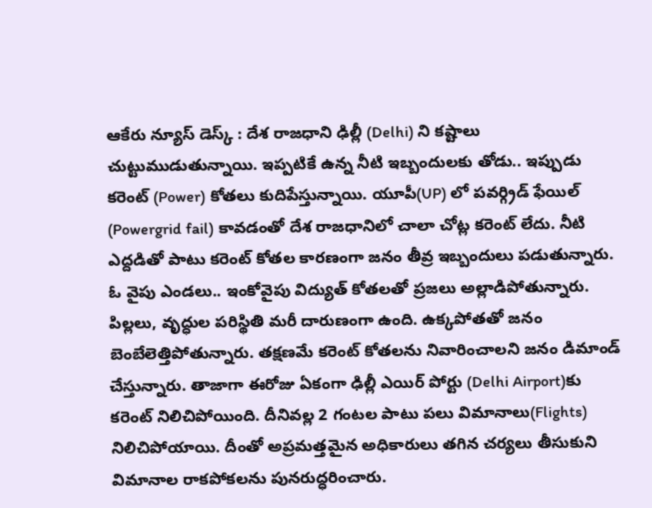ఆకేరు న్యూస్ డెస్క్ : దేశ రాజధాని ఢిల్లీ (Delhi) ని కష్టాలు చుట్టుముడుతున్నాయి. ఇప్పటికే ఉన్న నీటి ఇబ్బందులకు తోడు.. ఇప్పుడు కరెంట్ (Power) కోతలు కుదిపేస్తున్నాయి. యూపీ(UP) లో పవర్గ్రిడ్ ఫేయిల్ (Powergrid fail) కావడంతో దేశ రాజధానిలో చాలా చోట్ల కరెంట్ లేదు. నీటి ఎద్దడితో పాటు కరెంట్ కోతల కారణంగా జనం తీవ్ర ఇబ్బందులు పడుతున్నారు. ఓ వైపు ఎండలు.. ఇంకోవైపు విద్యుత్ కోతలతో ప్రజలు అల్లాడిపోతున్నారు. పిల్లలు, వృద్ధుల పరిస్థితి మరీ దారుణంగా ఉంది. ఉక్కపోతతో జనం బెంబేలెత్తిపోతున్నారు. తక్షణమే కరెంట్ కోతలను నివారించాలని జనం డిమాండ్ చేస్తున్నారు. తాజాగా ఈరోజు ఏకంగా ఢిల్లీ ఎయిర్ పోర్టు (Delhi Airport)కు కరెంట్ నిలిచిపోయింది. దీనివల్ల 2 గంటల పాటు పలు విమానాలు(Flights) నిలిచిపోయాయి. దీంతో అప్రమత్తమైన అధికారులు తగిన చర్యలు తీసుకుని విమానాల రాకపోకలను పునరుద్ధరించారు.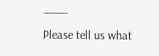———-
Please tell us what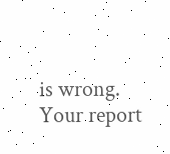is wrong. Your report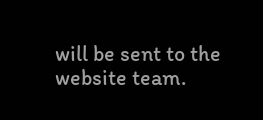will be sent to the website team.